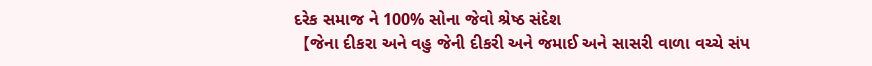દરેક સમાજ ને 100% સોના જેવો શ્રેષ્ઠ સંદેશ
【જેના દીકરા અને વહુ જેની દીકરી અને જમાઈ અને સાસરી વાળા વચ્ચે સંપ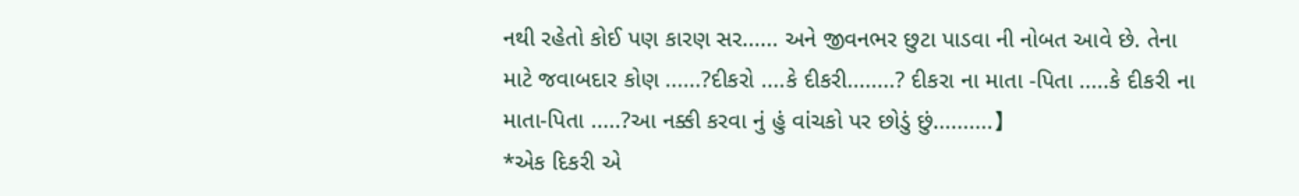નથી રહેતો કોઈ પણ કારણ સર...... અને જીવનભર છુટા પાડવા ની નોબત આવે છે. તેના માટે જવાબદાર કોણ ......?દીકરો ....કે દીકરી........? દીકરા ના માતા -પિતા .....કે દીકરી ના માતા-પિતા .....?આ નક્કી કરવા નું હું વાંચકો પર છોડું છું..........】
*એક દિકરી એ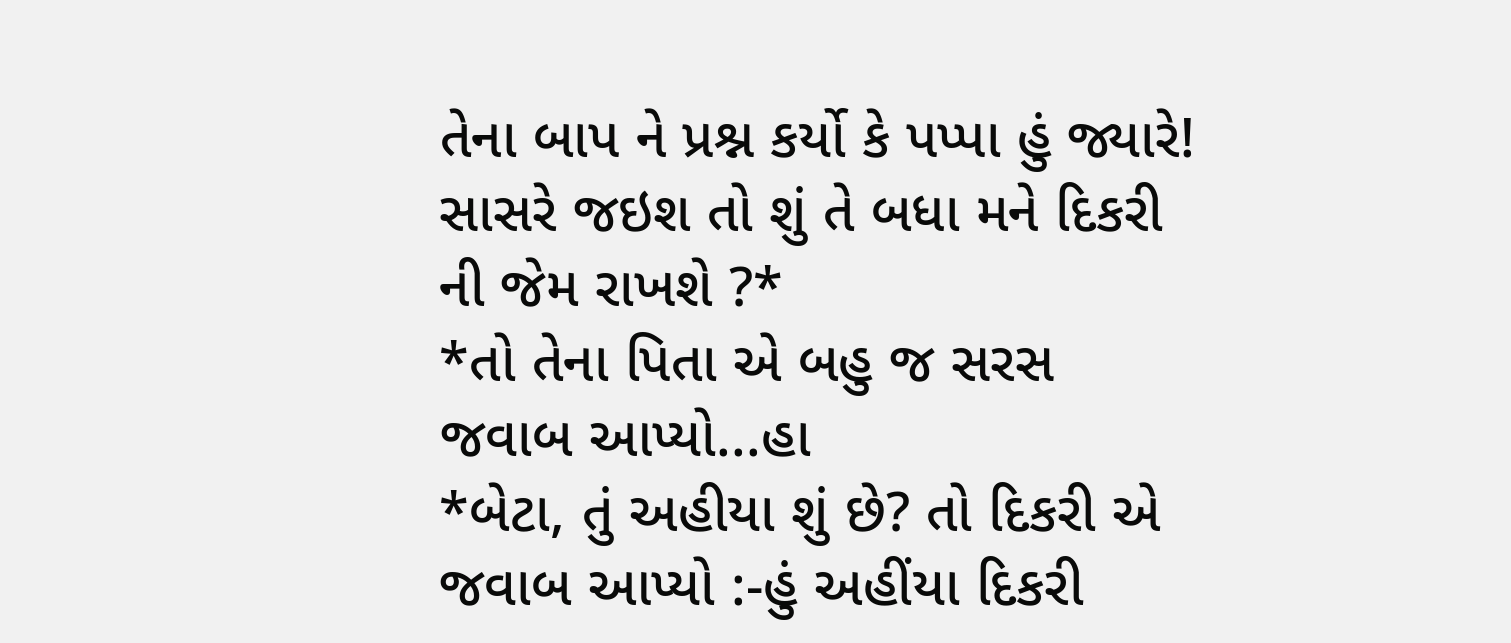તેના બાપ ને પ્રશ્ન કર્યો કે પપ્પા હું જ્યારે! સાસરે જઇશ તો શું તે બધા મને દિકરી ની જેમ રાખશે ?*
*તો તેના પિતા એ બહુ જ સરસ જવાબ આપ્યો...હા
*બેટા, તું અહીયા શું છે? તો દિકરી એ જવાબ આપ્યો :-હું અહીંયા દિકરી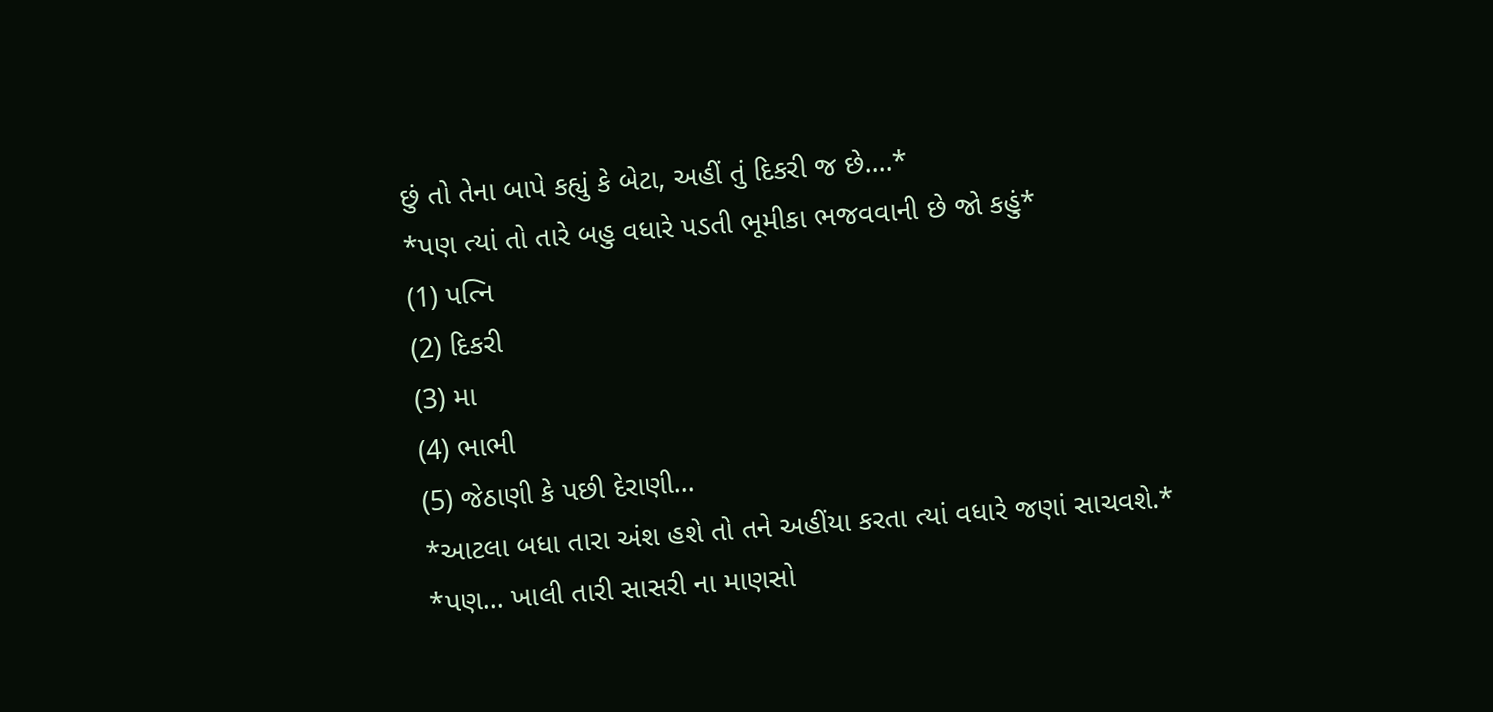છું તો તેના બાપે કહ્યું કે બેટા, અહીં તું દિકરી જ છે....*
*પણ ત્યાં તો તારે બહુ વધારે પડતી ભૂમીકા ભજવવાની છે જો કહું*
(1) પત્નિ
(2) દિકરી
(3) મા
(4) ભાભી
(5) જેઠાણી કે પછી દેરાણી...
*આટલા બધા તારા અંશ હશે તો તને અહીંયા કરતા ત્યાં વધારે જણાં સાચવશે.*
*પણ... ખાલી તારી સાસરી ના માણસો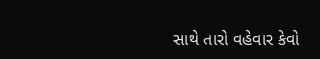સાથે તારો વહેવાર કેવો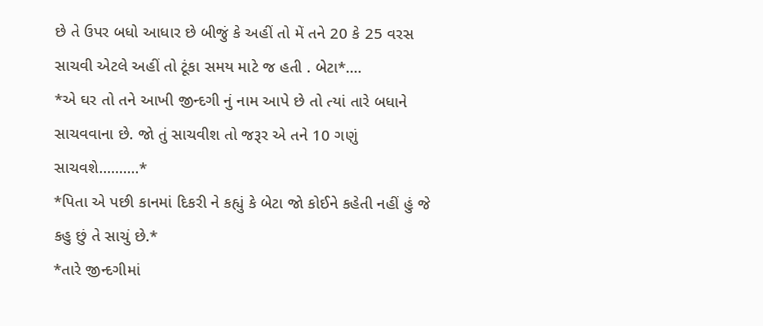છે તે ઉપર બધો આધાર છે બીજું કે અહીં તો મેં તને 20 કે 25 વરસ સાચવી એટલે અહીં તો ટૂંકા સમય માટે જ હતી . બેટા*....
*એ ઘર તો તને આખી જીન્દગી નું નામ આપે છે તો ત્યાં તારે બધાને સાચવવાના છે. જો તું સાચવીશ તો જરૂર એ તને 10 ગણું સાચવશે..........*
*પિતા એ પછી કાનમાં દિકરી ને કહ્યું કે બેટા જો કોઈને કહેતી નહીં હું જે કહુ છું તે સાચું છે.*
*તારે જીન્દગીમાં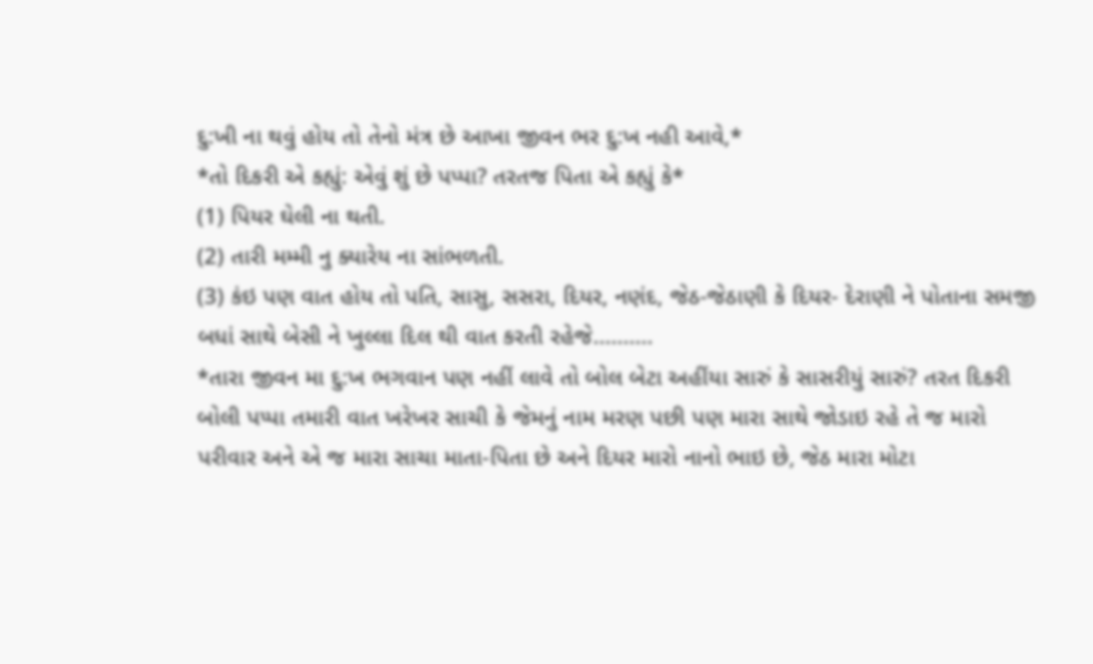દુ:ખી ના થવું હોય તો તેનો મંત્ર છે આખા જીવન ભર દુ:ખ નહી આવે,*
*તો દિકરી એ કહ્યું: એવું શું છે પપ્પા? તરતજ પિતા એ કહ્યું કે*
(1) પિયર ઘેલી ના થતી.
(2) તારી મમ્મી નુ ક્યારેય ના સાંભળતી.
(3) કંઇ પણ વાત હોય તો પતિ, સાસુ, સસરા, દિયર, નણંદ, જેઠ-જેઠાણી કે દિયર- દેરાણી ને પોતાના સમજી બધાં સાથે બેસી ને ખુલ્લા દિલ થી વાત કરતી રહેજે..........
*તારા જીવન મા દુ:ખ ભગવાન પણ નહીં લાવે તો બોલ બેટા અહીંયા સારું કે સાસરીયું સારું? તરત દિકરી બોલી પપ્પા તમારી વાત ખરેખર સાચી કે જેમનું નામ મરણ પછી પણ મારા સાથે જોડાઇ રહે તે જ મારો પરીવાર અને એ જ મારા સાચા માતા-પિતા છે અને દિયર મારો નાનો ભાઇ છે, જેઠ મારા મોટા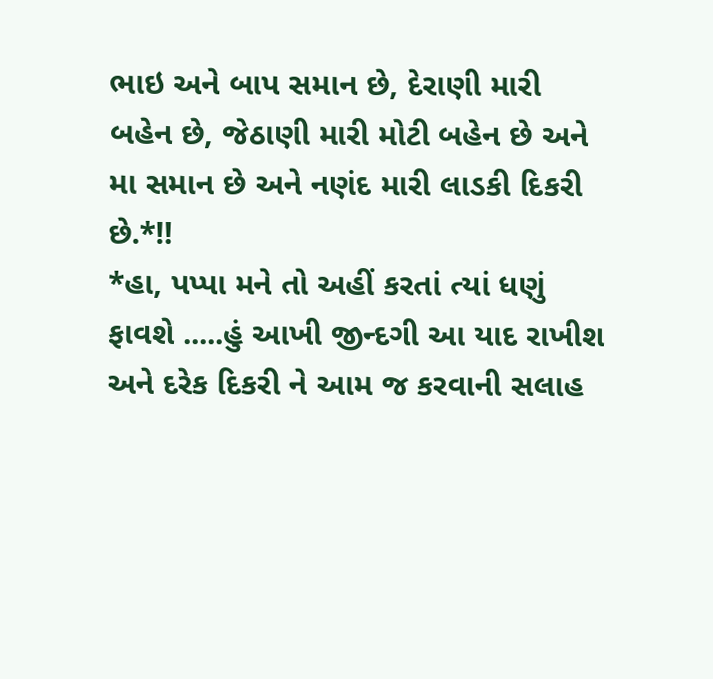ભાઇ અને બાપ સમાન છે, દેરાણી મારી બહેન છે, જેઠાણી મારી મોટી બહેન છે અને મા સમાન છે અને નણંદ મારી લાડકી દિકરી છે.*‼
*હા, પપ્પા મને તો અહીં કરતાં ત્યાં ધણું ફાવશે .....હું આખી જીન્દગી આ યાદ રાખીશ અને દરેક દિકરી ને આમ જ કરવાની સલાહ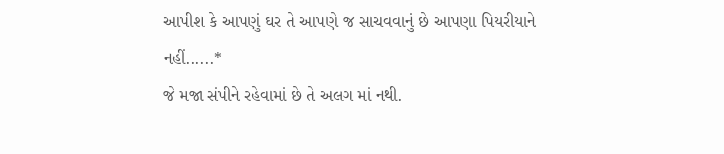આપીશ કે આપણું ઘર તે આપણે જ સાચવવાનું છે આપણા પિયરીયાને નહીં......*
જે મજા સંપીને રહેવામાં છે તે અલગ માં નથી.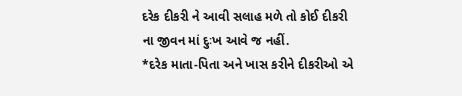દરેક દીકરી ને આવી સલાહ મળે તો કોઈ દીકરી ના જીવન માં દુઃખ આવે જ નહીં.
*દરેક માતા-પિતા અને ખાસ કરીને દીકરીઓ એ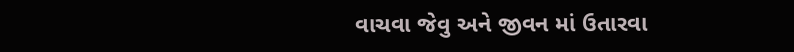વાચવા જેવુ અને જીવન માં ઉતારવા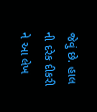જેવું છે. હાલ ની દરેક દીકરી ને આ લેખ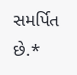સમર્પિત છે.*